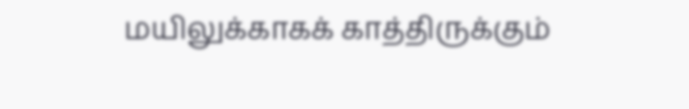மயிலுக்காகக் காத்திருக்கும்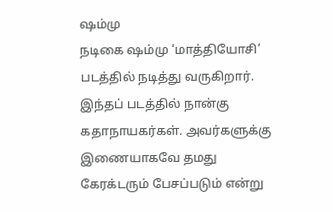ஷம்மு
நடிகை ஷம்மு ‘மாத்தியோசி’ படத்தில் நடித்து வருகிறார். இந்தப் படத்தில் நான்கு கதாநாயகர்கள். அவர்களுக்கு இணையாகவே தமது கேரக்டரும் பேசப்படும் என்று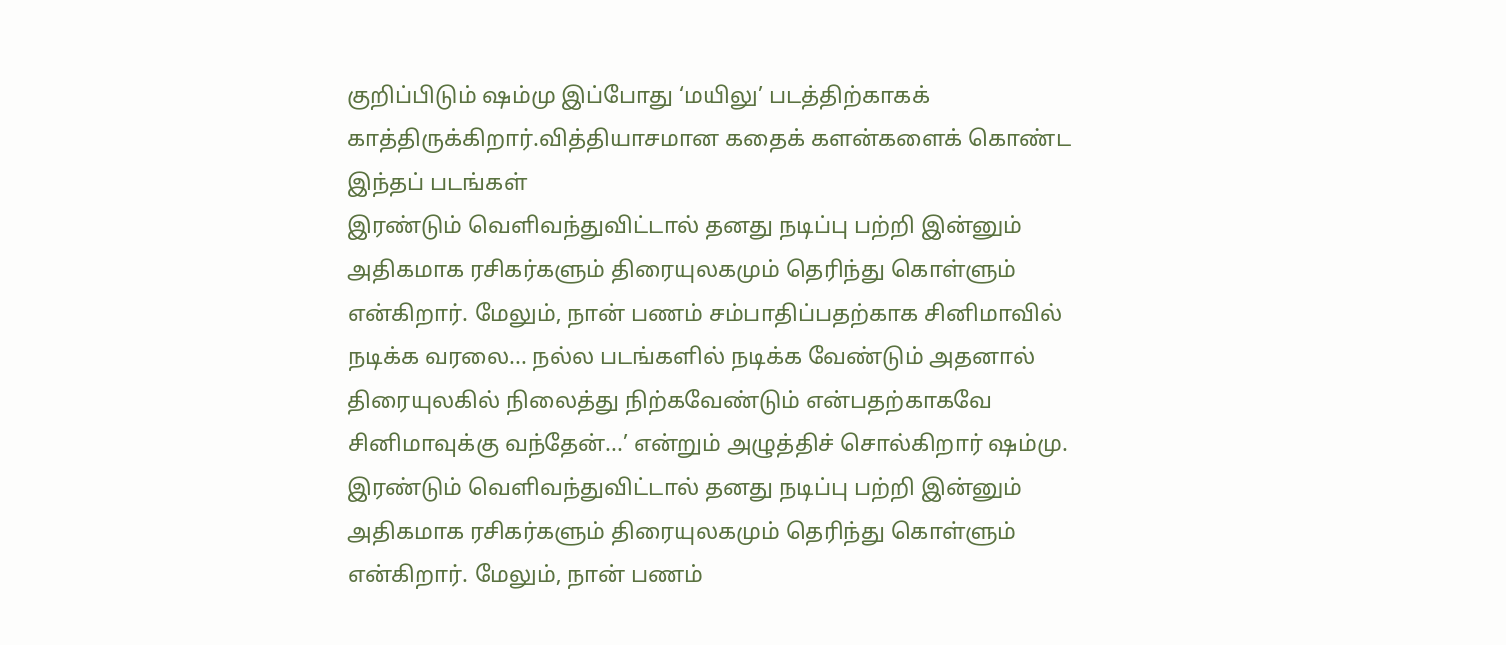குறிப்பிடும் ஷம்மு இப்போது ‘மயிலு’ படத்திற்காகக் காத்திருக்கிறார்.வித்தியாசமான கதைக் களன்களைக் கொண்ட இந்தப் படங்கள்
இரண்டும் வெளிவந்துவிட்டால் தனது நடிப்பு பற்றி இன்னும் அதிகமாக ரசிகர்களும் திரையுலகமும் தெரிந்து கொள்ளும் என்கிறார். மேலும், நான் பணம் சம்பாதிப்பதற்காக சினிமாவில் நடிக்க வரலை... நல்ல படங்களில் நடிக்க வேண்டும் அதனால் திரையுலகில் நிலைத்து நிற்கவேண்டும் என்பதற்காகவே சினிமாவுக்கு வந்தேன்...’ என்றும் அழுத்திச் சொல்கிறார் ஷம்மு.
இரண்டும் வெளிவந்துவிட்டால் தனது நடிப்பு பற்றி இன்னும் அதிகமாக ரசிகர்களும் திரையுலகமும் தெரிந்து கொள்ளும் என்கிறார். மேலும், நான் பணம்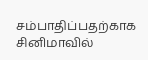சம்பாதிப்பதற்காக சினிமாவில்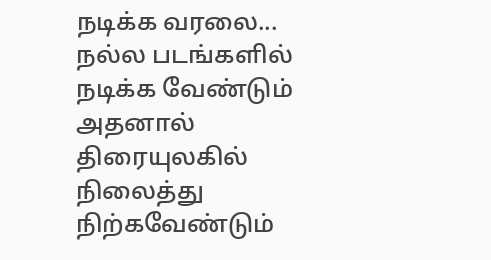நடிக்க வரலை... நல்ல படங்களில் நடிக்க வேண்டும் அதனால் திரையுலகில் நிலைத்து நிற்கவேண்டும்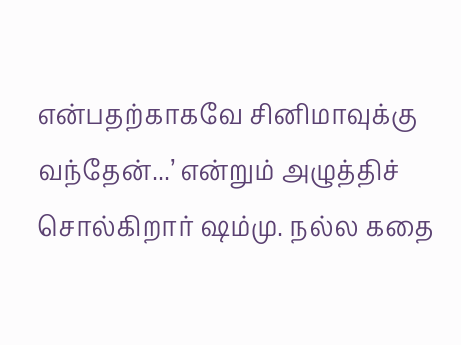என்பதற்காகவே சினிமாவுக்கு வந்தேன்...’ என்றும் அழுத்திச் சொல்கிறார் ஷம்மு. நல்ல கதை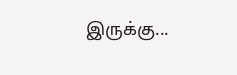இருக்கு...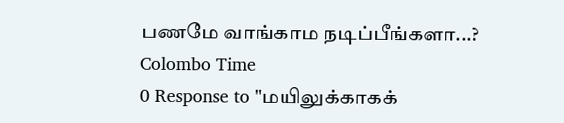பணமே வாங்காம நடிப்பீங்களா...?
Colombo Time
0 Response to "மயிலுக்காகக்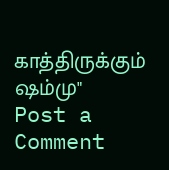காத்திருக்கும் ஷம்மு"
Post a Comment